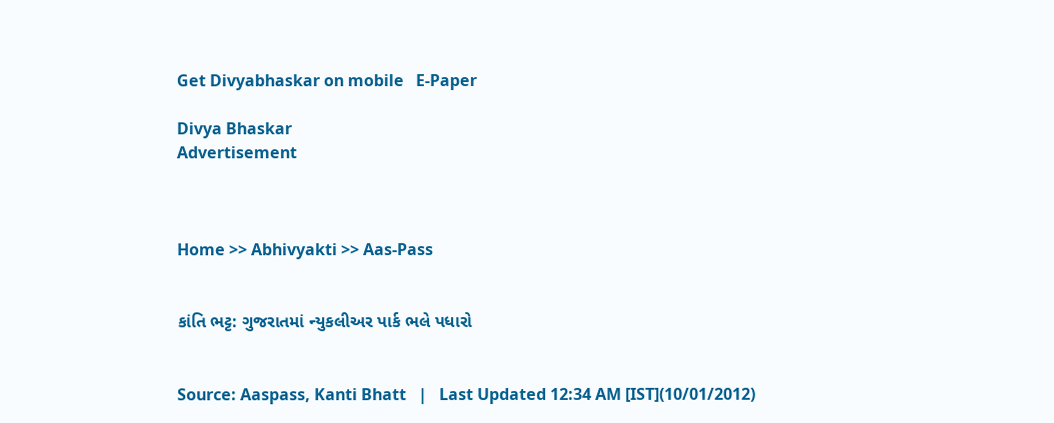Get Divyabhaskar on mobile   E-Paper

Divya Bhaskar
Advertisement



Home >> Abhivyakti >> Aas-Pass


કાંતિ ભટ્ટ: ગુજરાતમાં ન્યુકલીઅર પાર્ક ભલે પધારો


Source: Aaspass, Kanti Bhatt   |   Last Updated 12:34 AM [IST](10/01/2012)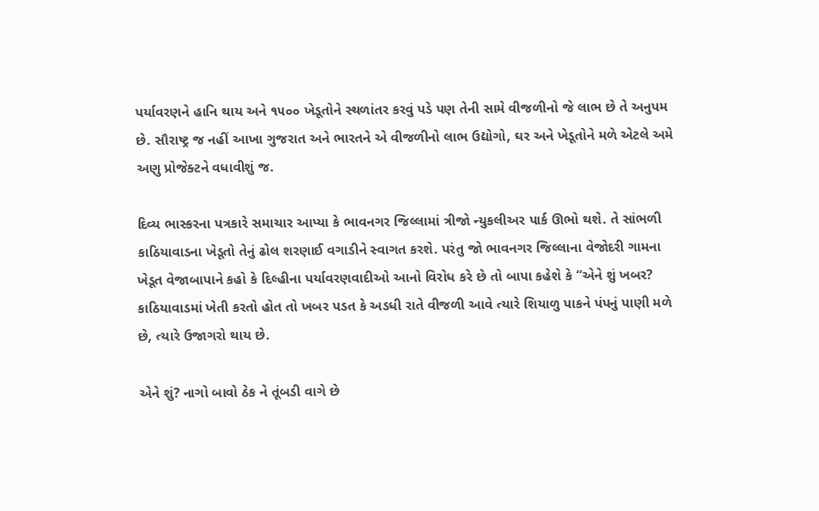પર્યાવરણને હાનિ થાય અને ૧૫૦૦ ખેડૂતોને સ્થળાંતર કરવું પડે પણ તેની સામે વીજળીનો જે લાભ છે તે અનુપમ છે. સૌરાષ્ટ્ર જ નહીં આખા ગુજરાત અને ભારતને એ વીજળીનો લાભ ઉદ્યોગો, ઘર અને ખેડૂતોને મળે એટલે અમે અણુ પ્રોજેક્ટને વધાવીશું જ.

દિવ્ય ભાસ્કરના પત્રકારે સમાચાર આપ્યા કે ભાવનગર જિલ્લામાં ત્રીજો ન્યુકલીઅર પાર્ક ઊભો થશે. તે સાંભળી કાઠિયાવાડના ખેડૂતો તેનું ઢોલ શરણાઈ વગાડીને સ્વાગત કરશે. પરંતુ જો ભાવનગર જિલ્લાના વેજોદરી ગામના ખેડૂત વેજાબાપાને કહો કે દિલ્હીના પર્યાવરણવાદીઓ આનો વિરોધ કરે છે તો બાપા કહેશે કે ‘‘એને શું ખબર? કાઠિયાવાડમાં ખેતી કરતો હોત તો ખબર પડત કે અડધી રાતે વીજળી આવે ત્યારે શિયાળુ પાકને પંપનું પાણી મળે છે, ત્યારે ઉજાગરો થાય છે.

એને શું? નાગો બાવો ઠેક ને તૂંબડી વાગે છે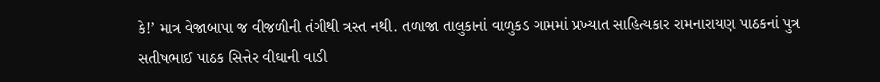કે!’ માત્ર વેજાબાપા જ વીજળીની તંગીથી ત્રસ્ત નથી. તળાજા તાલુકાનાં વાળુકડ ગામમાં પ્રખ્યાત સાહિત્યકાર રામનારાયણ પાઠકનાં પુત્ર સતીષભાઈ પાઠક સિત્તેર વીઘાની વાડી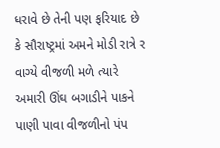ધરાવે છે તેની પણ ફરિયાદ છે કે સૌરાષ્ટ્રમાં અમને મોડી રાત્રે ર વાગ્યે વીજળી મળે ત્યારે અમારી ઊંઘ બગાડીને પાકને પાણી પાવા વીજળીનો પંપ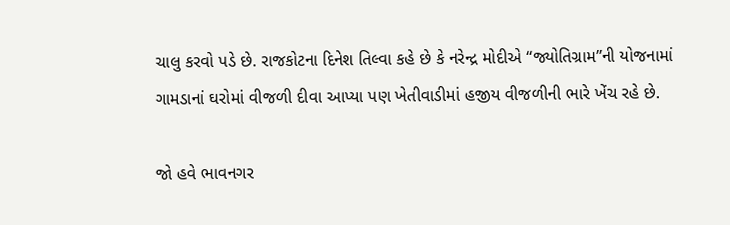ચાલુ કરવો પડે છે. રાજકોટના દિનેશ તિલ્વા કહે છે કે નરેન્દ્ર મોદીએ ‘‘જ્યોતિગ્રામ’’ની યોજનામાં ગામડાનાં ઘરોમાં વીજળી દીવા આપ્યા પણ ખેતીવાડીમાં હજીય વીજળીની ભારે ખેંચ રહે છે.

જો હવે ભાવનગર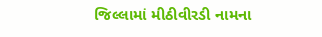જિલ્લામાં મીઠીવીરડી નામના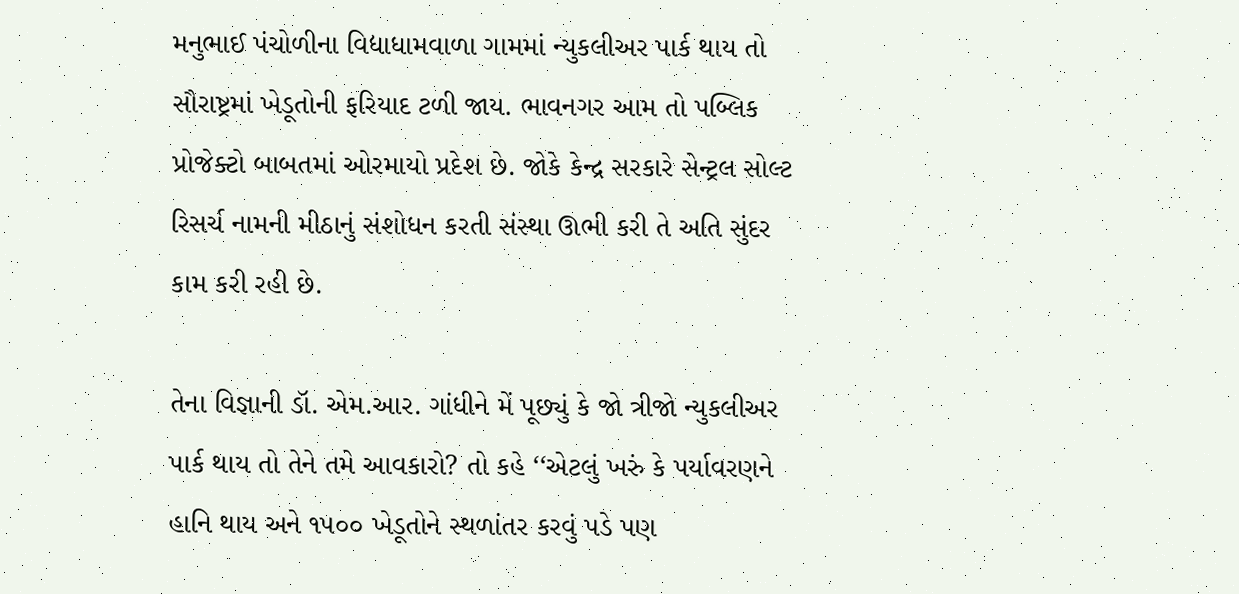મનુભાઈ પંચોળીના વિદ્યાધામવાળા ગામમાં ન્યુકલીઅર પાર્ક થાય તો સૌરાષ્ટ્રમાં ખેડૂતોની ફરિયાદ ટળી જાય. ભાવનગર આમ તો પબ્લિક પ્રોજેક્ટો બાબતમાં ઓરમાયો પ્રદેશ છે. જોકે કેન્દ્ર સરકારે સેન્ટ્રલ સોલ્ટ રિસર્ચ નામની મીઠાનું સંશોધન કરતી સંસ્થા ઊભી કરી તે અતિ સુંદર કામ કરી રહી છે.

તેના વિજ્ઞાની ડૉ. એમ.આર. ગાંધીને મેં પૂછ્યું કે જો ત્રીજો ન્યુકલીઅર પાર્ક થાય તો તેને તમે આવકારો? તો કહે ‘‘એટલું ખરું કે પર્યાવરણને હાનિ થાય અને ૧૫૦૦ ખેડૂતોને સ્થળાંતર કરવું પડે પણ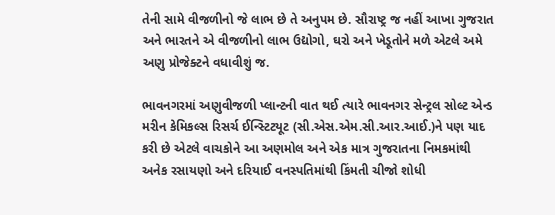તેની સામે વીજળીનો જે લાભ છે તે અનુપમ છે. સૌરાષ્ટ્ર જ નહીં આખા ગુજરાત અને ભારતને એ વીજળીનો લાભ ઉદ્યોગો, ઘરો અને ખેડૂતોને મળે એટલે અમે અણુ પ્રોજેક્ટને વધાવીશું જ.

ભાવનગરમાં અણુવીજળી પ્લાન્ટની વાત થઈ ત્યારે ભાવનગર સેન્ટ્રલ સોલ્ટ એન્ડ મરીન કેમિકલ્સ રિસર્ચ ઈન્સ્ટિટયૂટ (સી.એસ.એમ.સી.આર.આઈ.)ને પણ યાદ કરી છે એટલે વાચકોને આ અણમોલ અને એક માત્ર ગુજરાતના નિમકમાંથી અનેક રસાયણો અને દરિયાઈ વનસ્પતિમાંથી કિંમતી ચીજો શોધી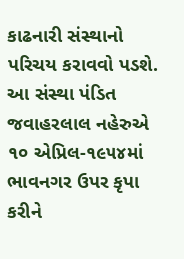કાઢનારી સંસ્થાનો પરિચય કરાવવો પડશે. આ સંસ્થા પંડિત જવાહરલાલ નહેરુએ ૧૦ એપ્રિલ-૧૯૫૪માં ભાવનગર ઉપર કૃપા કરીને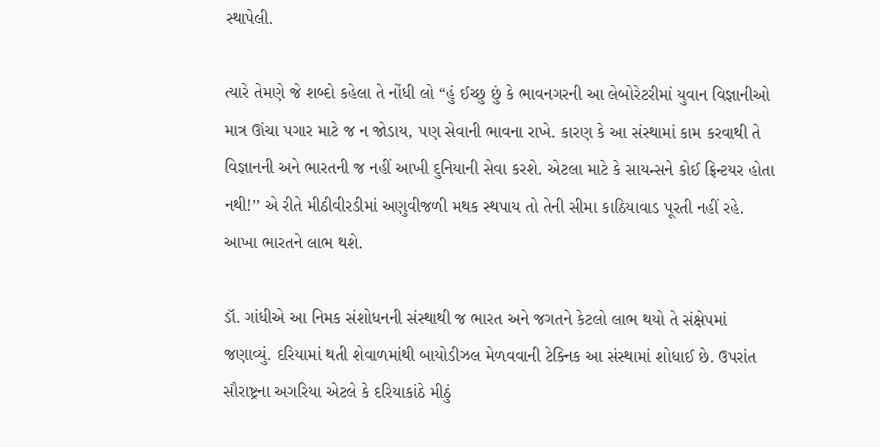સ્થાપેલી.

ત્યારે તેમણે જે શબ્દો કહેલા તે નોંધી લો ‘‘હું ઈચ્છુ છું કે ભાવનગરની આ લેબોરેટરીમાં યુવાન વિજ્ઞાનીઓ માત્ર ઊંચા પગાર માટે જ ન જોડાય, પણ સેવાની ભાવના રાખે. કારણ કે આ સંસ્થામાં કામ કરવાથી તે વિજ્ઞાનની અને ભારતની જ નહીં આખી દુનિયાની સેવા કરશે. એટલા માટે કે સાયન્સને કોઈ ફ્રિન્ટયર હોતા નથી!’’ એ રીતે મીઠીવીરડીમાં અણુવીજળી મથક સ્થપાય તો તેની સીમા કાઠિયાવાડ પૂરતી નહીં રહે. આખા ભારતને લાભ થશે.

ડૉ. ગાંધીએ આ નિમક સંશોધનની સંસ્થાથી જ ભારત અને જગતને કેટલો લાભ થયો તે સંક્ષેપમાં જણાવ્યું. દરિયામાં થતી શેવાળમાંથી બાયોડીઝલ મેળવવાની ટેક્નિક આ સંસ્થામાં શોધાઈ છે. ઉપરાંત સૌરાષ્ટ્રના અગરિયા એટલે કે દરિયાકાંઠે મીઠું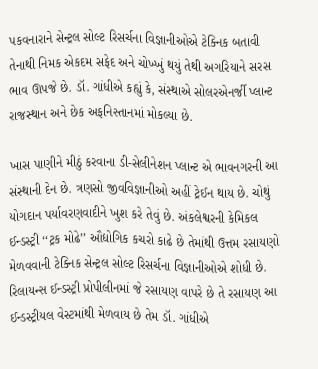પકવનારાને સેન્ટ્રલ સોલ્ટ રિસર્ચના વિજ્ઞાનીઓએ ટેક્નિક બતાવી તેનાથી નિમક એકદમ સફેદ અને ચોખ્ખું થયું તેથી અગરિયાને સરસ ભાવ ઊપજે છે. ડૉ. ગાંધીએ કહ્યું કે, સંસ્થાએ સોલરએનર્જી પ્લાન્ટ રાજસ્થાન અને છેક અફનિસ્તાનમાં મોકલ્યા છે.

ખાસ પાણીને મીઠું કરવાના ડી-સેલીનેશન પ્લાન્ટ એ ભાવનગરની આ સંસ્થાની દેન છે. ત્રણસો જીવવિજ્ઞાનીઓ અહીં ટ્રેઈન થાય છે. ચોથું યોગદાન પર્યાવરણવાદીને ખુશ કરે તેવું છે. અંકલેશ્વરની કેમિકલ ઈન્ડસ્ટ્રી ‘‘ટ્રક મોઢે’’ ઔદ્યોગિક કચરો કાઢે છે તેમાંથી ઉત્તમ રસાયણો મેળવવાની ટેક્નિક સેન્ટ્રલ સોલ્ટ રિસર્ચના વિજ્ઞાનીઓએ શોધી છે. રિલાયન્સ ઈન્ડસ્ટ્રી પ્રોપીલીનમાં જે રસાયણ વાપરે છે તે રસાયણ આ ઈન્ડસ્ટ્રીયલ વેસ્ટમાંથી મેળવાય છે તેમ ડૉ. ગાંધીએ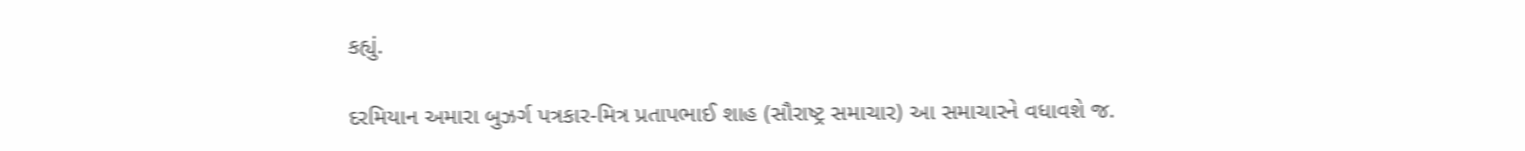કહ્યું.

દરમિયાન અમારા બુઝર્ગ પત્રકાર-મિત્ર પ્રતાપભાઈ શાહ (સૌરાષ્ટ્ર સમાચાર) આ સમાચારને વધાવશે જ.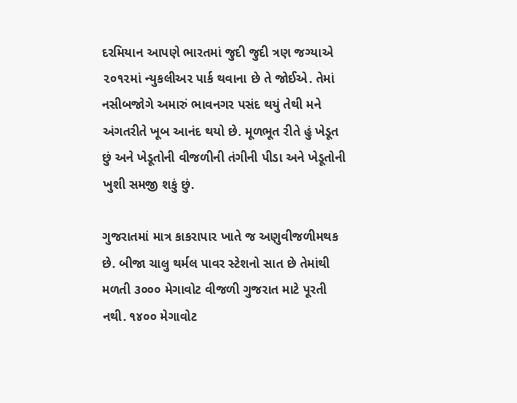દરમિયાન આપણે ભારતમાં જુદી જુદી ત્રણ જગ્યાએ ૨૦૧૨માં ન્યુકલીઅર પાર્ક થવાના છે તે જોઈએ. તેમાં નસીબજોગે અમારું ભાવનગર પસંદ થયું તેથી મને અંગતરીતે ખૂબ આનંદ થયો છે. મૂળભૂત રીતે હું ખેડૂત છું અને ખેડૂતોની વીજળીની તંગીની પીડા અને ખેડૂતોની ખુશી સમજી શકું છું.

ગુજરાતમાં માત્ર કાકરાપાર ખાતે જ અણુવીજળીમથક છે. બીજા ચાલુ થર્મલ પાવર સ્ટેશનો સાત છે તેમાંથી મળતી ૩૦૦૦ મેગાવોટ વીજળી ગુજરાત માટે પૂરતી નથી. ૧૪૦૦ મેગાવોટ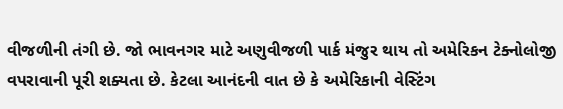વીજળીની તંગી છે. જો ભાવનગર માટે અણુવીજળી પાર્ક મંજુર થાય તો અમેરિકન ટેક્નોલોજી વપરાવાની પૂરી શક્યતા છે. કેટલા આનંદની વાત છે કે અમેરિકાની વેસ્ટિંગ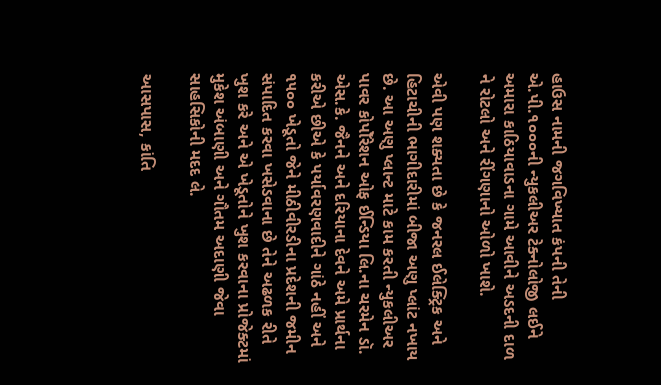હાઉસ નામની જગવિખ્યાત કંપની તેની એ.પી.૧૦૦૦ની ન્યુકલીઅર ટેક્નોલોજી લઈને અમારા કાઠિયાવાડના ગામે આવીને અડદની દાળ ને રોટલો અને રીંગણાનો ઓળો ખાશે.

એવી પણ શક્યતા છે કે જનરલ ઈલેક્ટ્રિક અને હિટાચીની ભાગીદારીમાં બીજા અણુ પ્લાંટ નખાય છે. આ અણુ પ્લાન્ટ માટે કામ કરતી ન્યુકલીઅર પાવર કોપોઁરેશન ઓફ ઈન્ડિયા લિ.ના ચરમેન ડૉ. એસ.કે. જૈનને અને દરિયાના દેવને અમે પ્રાર્થના કરીએ છીએ કે પર્યાવરણવાદીને ગાંઠે નહીં અને ૧૫૦૦ ખેડૂતો જેને મીઠીવીરડીના પ્રદેશની જમીન સંપાદિત કરવા ખસેડવાના છે તેને અઢળક રીતે ખુશ કરે અને એ ખેડૂતોને ખુશ કરવાના પ્રોજેક્ટમાં મુકેશ અંબાણી અને ગૌતમ અદાણી જેવા સાહસિકોની મદદ લે.

આસપાસ, કાંતિ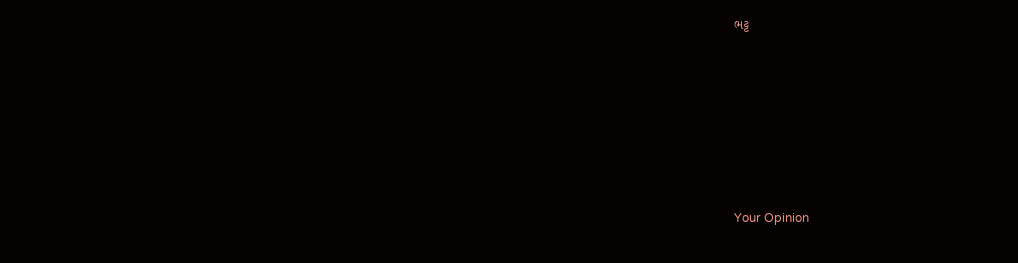ભટ્ટ










Your Opinion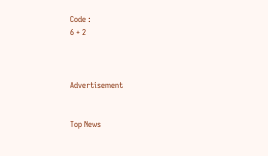Code :
6 + 2



Advertisement


Top News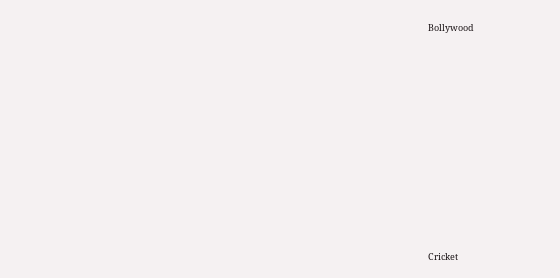Bollywood











Cricket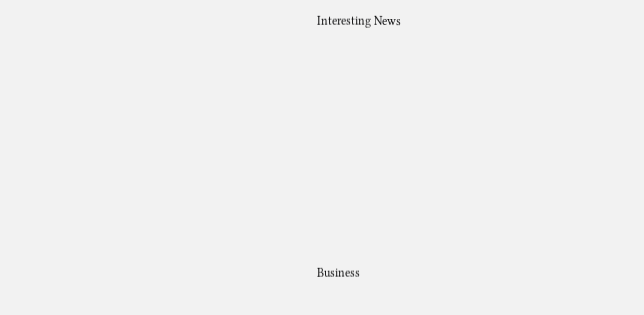Interesting News











Business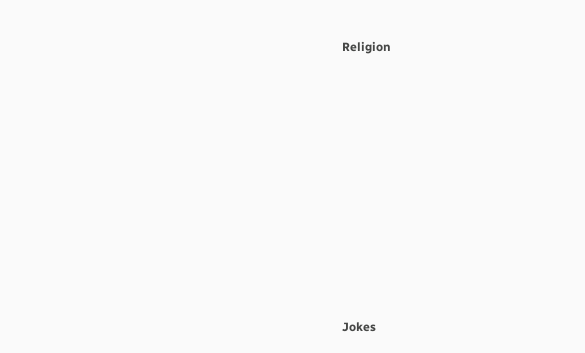Religion











Jokes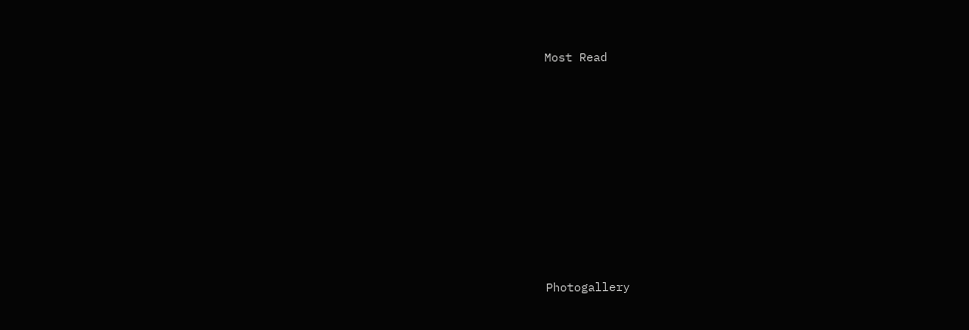Most Read











Photogallery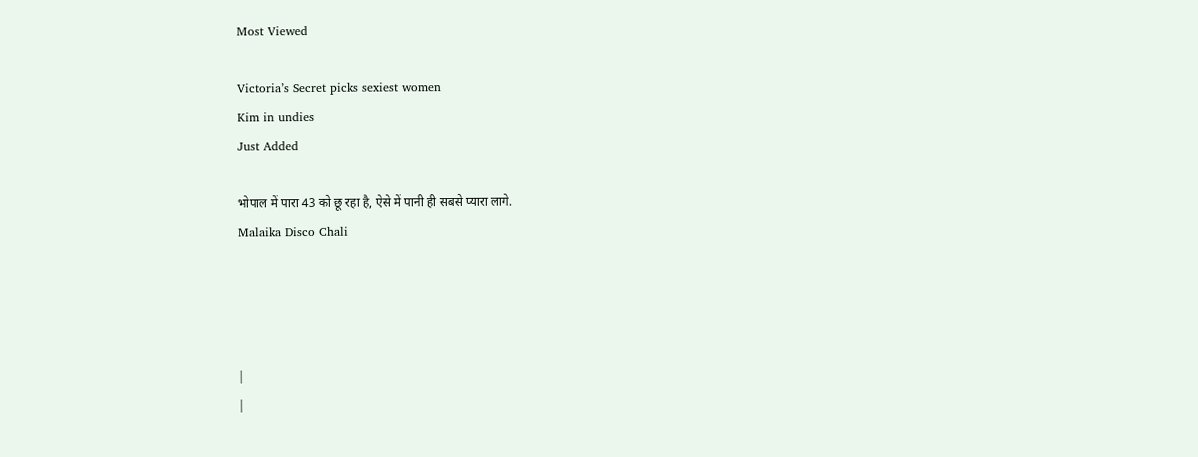Most Viewed

Victoria’s Secret picks sexiest women
Kim in undies
Just Added

भोपाल में पारा 43 को छू रहा है, ऐसे में पानी ही सबसे प्यारा लागे.
Malaika Disco Chali




|
|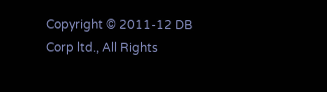Copyright © 2011-12 DB Corp ltd., All Rights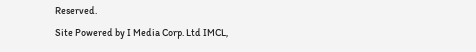Reserved.
Site Powered by I Media Corp. Ltd IMCL,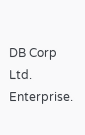DB Corp Ltd. Enterprise.